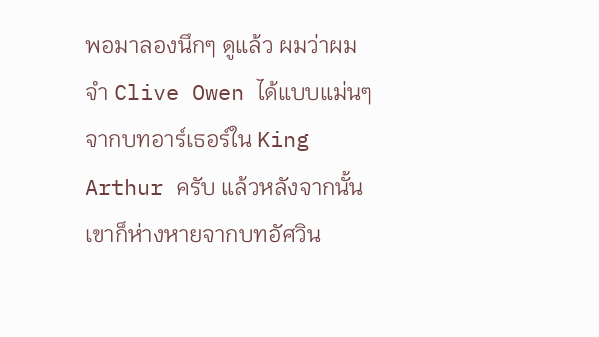พอมาลองนึกๆ ดูแล้ว ผมว่าผมจำ Clive Owen ได้แบบแม่นๆ จากบทอาร์เธอร์ใน King Arthur ครับ แล้วหลังจากนั้นเขาก็ห่างหายจากบทอัศวิน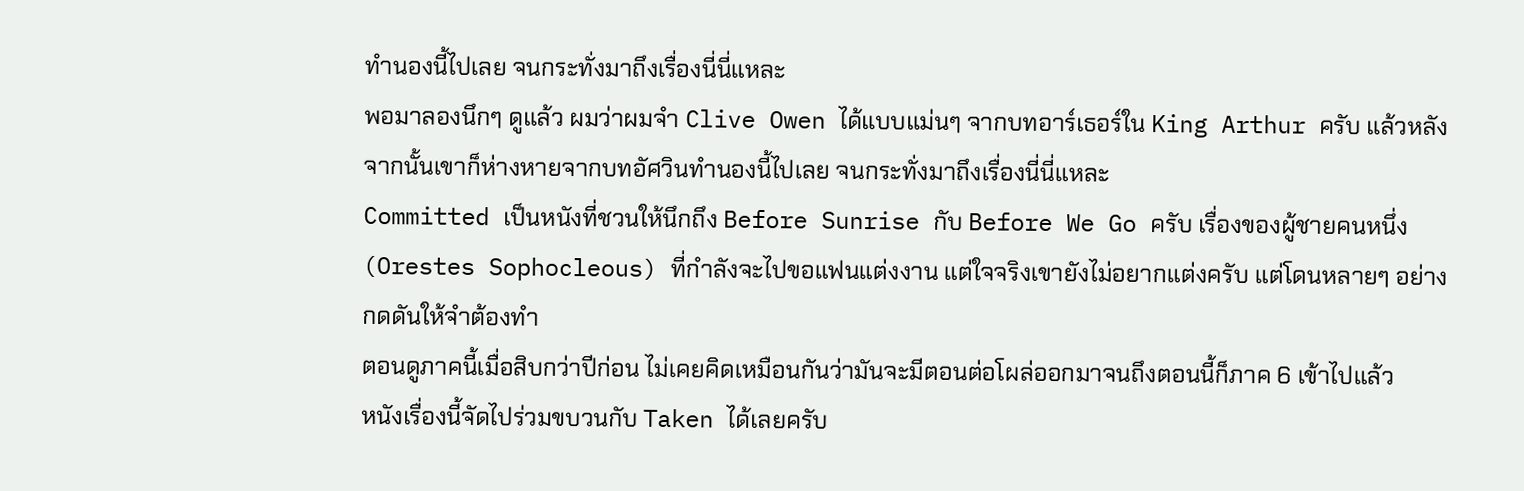ทำนองนี้ไปเลย จนกระทั่งมาถึงเรื่องนี่นี่แหละ
พอมาลองนึกๆ ดูแล้ว ผมว่าผมจำ Clive Owen ได้แบบแม่นๆ จากบทอาร์เธอร์ใน King Arthur ครับ แล้วหลังจากนั้นเขาก็ห่างหายจากบทอัศวินทำนองนี้ไปเลย จนกระทั่งมาถึงเรื่องนี่นี่แหละ
Committed เป็นหนังที่ชวนให้นึกถึง Before Sunrise กับ Before We Go ครับ เรื่องของผู้ชายคนหนึ่ง (Orestes Sophocleous) ที่กำลังจะไปขอแฟนแต่งงาน แต่ใจจริงเขายังไม่อยากแต่งครับ แต่โดนหลายๆ อย่างกดดันให้จำต้องทำ
ตอนดูภาคนี้เมื่อสิบกว่าปีก่อน ไม่เคยคิดเหมือนกันว่ามันจะมีตอนต่อโผล่ออกมาจนถึงตอนนี้ก็ภาค 6 เข้าไปแล้ว
หนังเรื่องนี้จัดไปร่วมขบวนกับ Taken ได้เลยครับ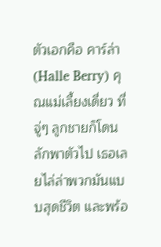ตัวเอกคือ คาร์ล่า (Halle Berry) คุณแม่เลี้ยงเดี่ยว ที่จู่ๆ ลูกชายก็โดนลักพาตัวไป เธอเลยไล่ล่าพวกมันแบบสุดชีวิต และพร้อ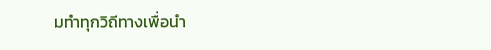มทำทุกวิถีทางเพื่อนำ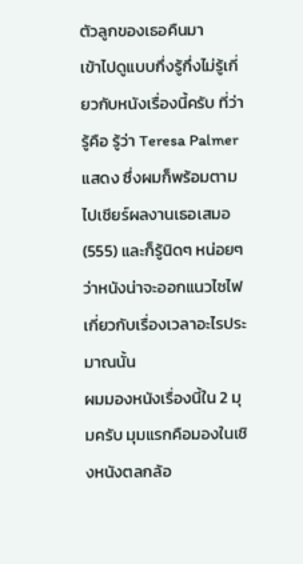ตัวลูกของเธอคืนมา
เข้าไปดูแบบกึ่งรู้กึ่งไม่รู้เกี่ยวกับหนังเรื่องนี้ครับ ที่ว่ารู้คือ รู้ว่า Teresa Palmer แสดง ซึ่งผมก็พร้อมตามไปเชียร์ผลงานเธอเสมอ (555) และก็รู้นิดๆ หน่อยๆ ว่าหนังน่าจะออกแนวไซไฟ เกี่ยวกับเรื่องเวลาอะไรประมาณนั้น
ผมมองหนังเรื่องนี้ใน 2 มุมครับ มุมแรกคือมองในเชิงหนังตลกล้อ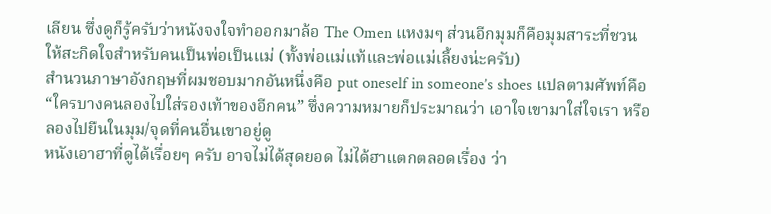เลียน ซึ่งดูก็รู้ครับว่าหนังจงใจทำออกมาล้อ The Omen แหงมๆ ส่วนอีกมุมก็คือมุมสาระที่ชวนให้สะกิดใจสำหรับคนเป็นพ่อเป็นแม่ (ทั้งพ่อแม่แท้และพ่อแม่เลี้ยงน่ะครับ)
สำนวนภาษาอังกฤษที่ผมชอบมากอันหนึ่งคือ put oneself in someone’s shoes แปลตามศัพท์คือ “ใครบางคนลองไปใส่รองเท้าของอีกคน” ซึ่งความหมายก็ประมาณว่า เอาใจเขามาใส่ใจเรา หรือลองไปยืนในมุม/จุดที่คนอื่นเขาอยู่ดู
หนังเอาฮาที่ดูได้เรื่อยๆ ครับ อาจไม่ได้สุดยอด ไม่ได้ฮาแตกตลอดเรื่อง ว่า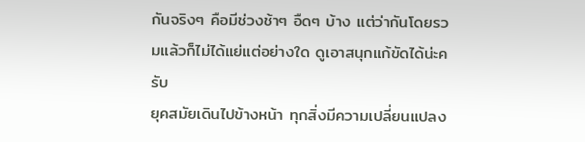กันจริงๆ คือมีช่วงช้าๆ อืดๆ บ้าง แต่ว่ากันโดยรวมแล้วก็ไม่ได้แย่แต่อย่างใด ดูเอาสนุกแก้ขัดได้น่ะครับ
ยุคสมัยเดินไปข้างหน้า ทุกสิ่งมีความเปลี่ยนแปลง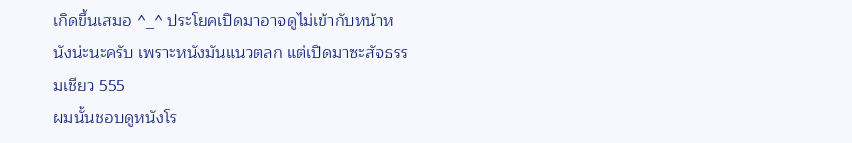เกิดขึ้นเสมอ ^_^ ประโยคเปิดมาอาจดูไม่เข้ากับหน้าหนังน่ะนะครับ เพราะหนังมันแนวตลก แต่เปิดมาซะสัจธรรมเชียว 555
ผมนั้นชอบดูหนังโร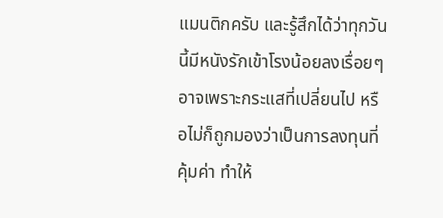แมนติกครับ และรู้สึกได้ว่าทุกวันนี้มีหนังรักเข้าโรงน้อยลงเรื่อยๆ อาจเพราะกระแสที่เปลี่ยนไป หรือไม่ก็ถูกมองว่าเป็นการลงทุนที่คุ้มค่า ทำให้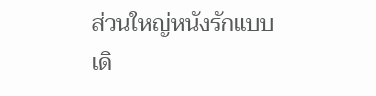ส่วนใหญ่หนังรักแบบเดิ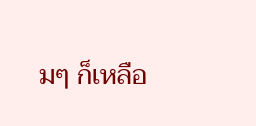มๆ ก็เหลือ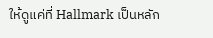ให้ดูแค่ที่ Hallmark เป็นหลัก